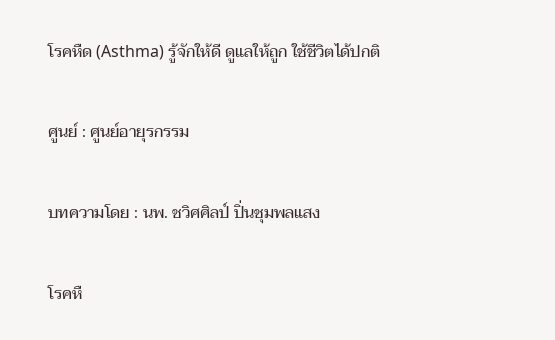โรคหืด (Asthma) รู้จักให้ดี ดูแลให้ถูก ใช้ชีวิตได้ปกติ

ศูนย์ : ศูนย์อายุรกรรม

บทความโดย : นพ. ชวิศศิลป์ ปิ่นชุมพลแสง

โรคหื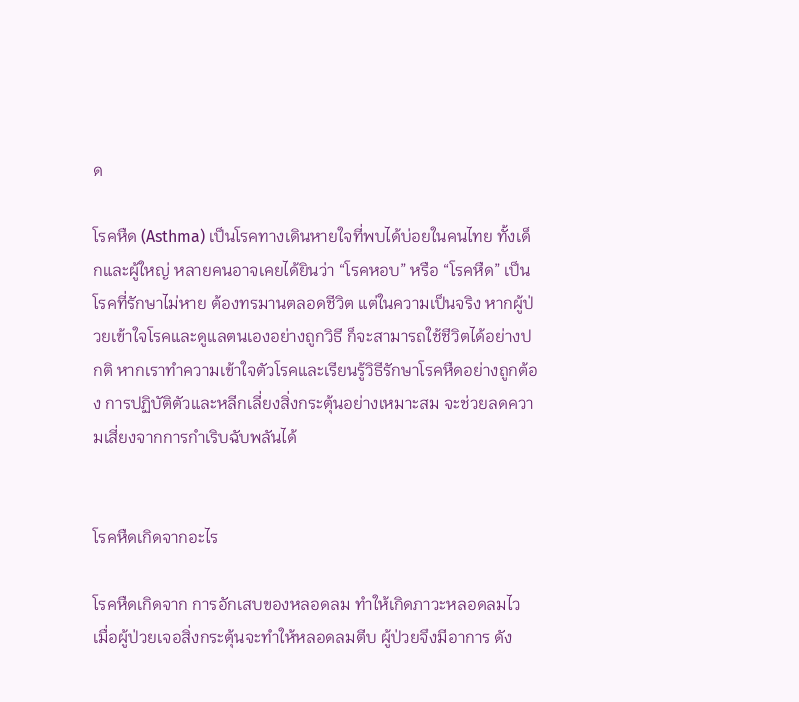ด

โรคหืด (Asthma) เป็นโรคทางเดินหายใจที่พบได้บ่อยในคนไทย ทั้งเด็กและผู้ใหญ่ หลายคนอาจเคยได้ยินว่า “โรคหอบ” หรือ “โรคหืด” เป็นโรคที่รักษาไม่หาย ต้องทรมานตลอดชีวิต แต่ในความเป็นจริง หากผู้ป่วยเข้าใจโรคและดูแลตนเองอย่างถูกวิธี ก็จะสามารถใช้ชีวิตได้อย่างปกติ หากเราทำความเข้าใจตัวโรคและเรียนรู้วิธีรักษาโรคหืดอย่างถูกต้อง การปฏิบัติตัวและหลีกเลี่ยงสิ่งกระตุ้นอย่างเหมาะสม จะช่วยลดความเสี่ยงจากการกำเริบฉับพลันได้


โรคหืดเกิดจากอะไร

โรคหืดเกิดจาก การอักเสบของหลอดลม ทำให้เกิดภาวะหลอดลมไว เมื่อผู้ป่วยเจอสิ่งกระตุ้นจะทำให้หลอดลมตีบ ผู้ป่วยจึงมีอาการ ดัง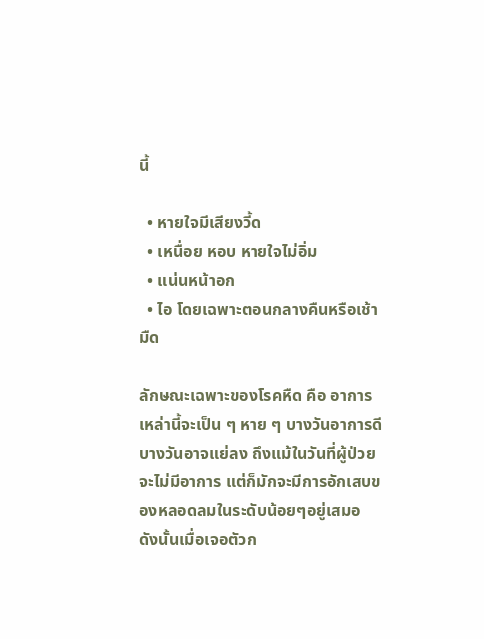นี้

  • หายใจมีเสียงวี้ด
  • เหนื่อย หอบ หายใจไม่อิ่ม
  • แน่นหน้าอก
  • ไอ โดยเฉพาะตอนกลางคืนหรือเช้ามืด

ลักษณะเฉพาะของโรคหืด คือ อาการเหล่านี้จะเป็น ๆ หาย ๆ บางวันอาการดี บางวันอาจแย่ลง ถึงแม้ในวันที่ผู้ป่วยจะไม่มีอาการ แต่ก็มักจะมีการอักเสบของหลอดลมในระดับน้อยๆอยู่เสมอ ดังนั้นเมื่อเจอตัวก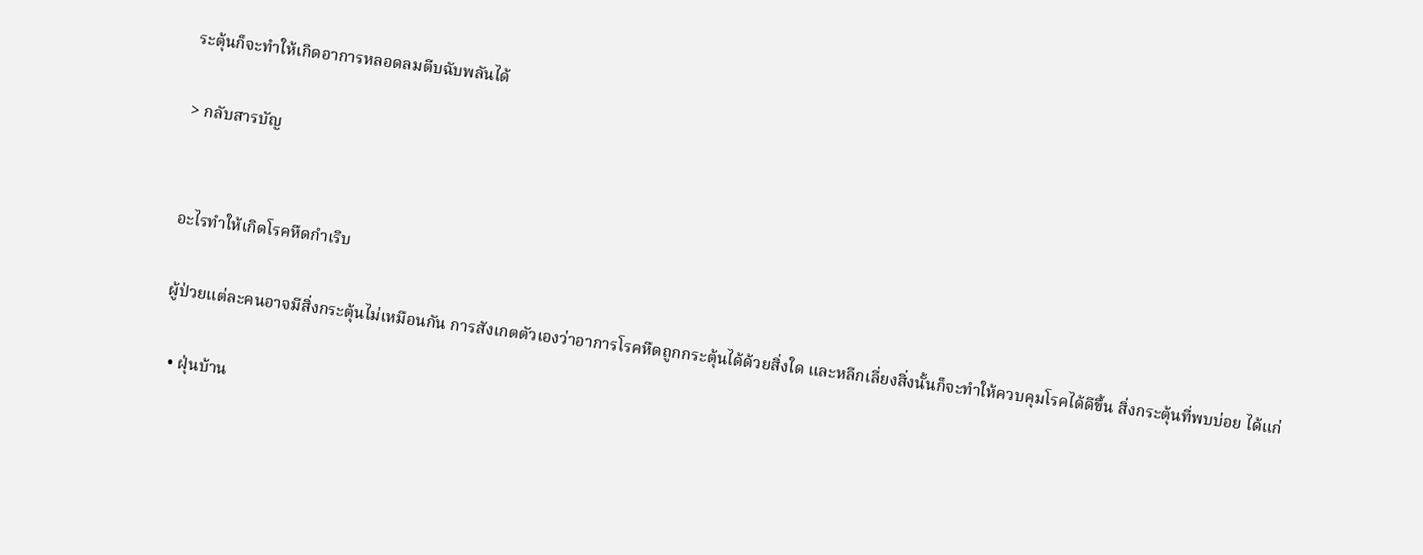ระตุ้นก็จะทำให้เกิดอาการหลอดลมตีบฉับพลันได้

> กลับสารบัญ


อะไรทำให้เกิดโรคหืดกำเริบ

ผู้ป่วยแต่ละคนอาจมีสิ่งกระตุ้นไม่เหมือนกัน การสังเกตตัวเองว่าอาการโรคหืดถูกกระตุ้นได้ด้วยสิ่งใด และหลีกเลี่ยงสิ่งนั้นก็จะทำให้ควบคุมโรคได้ดีขึ้น สิ่งกระตุ้นที่พบบ่อย ได้แก่

  • ฝุ่นบ้าน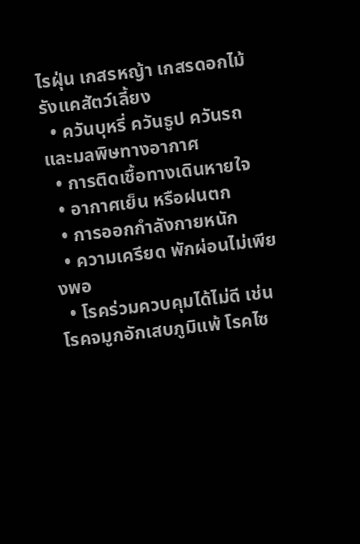ไรฝุ่น เกสรหญ้า เกสรดอกไม้ รังแคสัตว์เลี้ยง
  • ควันบุหรี่ ควันธูป ควันรถ และมลพิษทางอากาศ
  • การติดเชื้อทางเดินหายใจ
  • อากาศเย็น หรือฝนตก
  • การออกกำลังกายหนัก
  • ความเครียด พักผ่อนไม่เพียงพอ
  • โรคร่วมควบคุมได้ไม่ดี เช่น โรคจมูกอักเสบภูมิแพ้ โรคไซ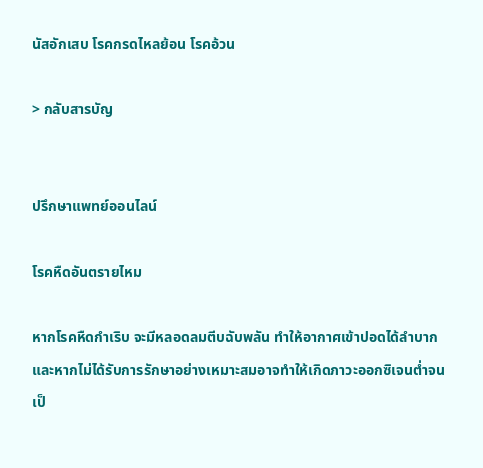นัสอักเสบ โรคกรดไหลย้อน โรคอ้วน

> กลับสารบัญ


ปรึกษาแพทย์ออนไลน์

โรคหืดอันตรายไหม

หากโรคหืดกำเริบ จะมีหลอดลมตีบฉับพลัน ทำให้อากาศเข้าปอดได้ลำบาก และหากไม่ได้รับการรักษาอย่างเหมาะสมอาจทำให้เกิดภาวะออกซิเจนต่ำจนเป็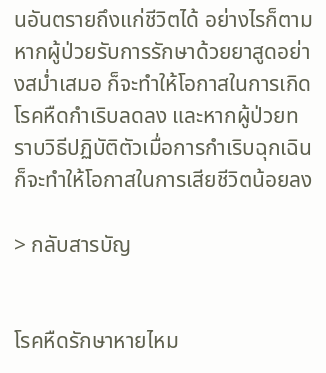นอันตรายถึงแก่ชีวิตได้ อย่างไรก็ตาม หากผู้ป่วยรับการรักษาด้วยยาสูดอย่างสม่ำเสมอ ก็จะทำให้โอกาสในการเกิดโรคหืดกำเริบลดลง และหากผู้ป่วยทราบวิธีปฏิบัติตัวเมื่อการกำเริบฉุกเฉิน ก็จะทำให้โอกาสในการเสียชีวิตน้อยลง

> กลับสารบัญ


โรคหืดรักษาหายไหม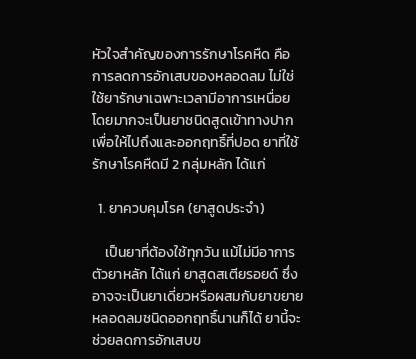หัวใจสำคัญของการรักษาโรคหืด คือ การลดการอักเสบของหลอดลม ไม่ใช่ใช้ยารักษาเฉพาะเวลามีอาการเหนื่อย โดยมากจะเป็นยาชนิดสูดเข้าทางปากเพื่อให้ไปถึงและออกฤทธิ์ที่ปอด ยาที่ใช้รักษาโรคหืดมี 2 กลุ่มหลัก ได้แก่

  1. ยาควบคุมโรค (ยาสูดประจำ)

    เป็นยาที่ต้องใช้ทุกวัน แม้ไม่มีอาการ ตัวยาหลัก ได้แก่ ยาสูดสเตียรอยด์ ซึ่งอาจจะเป็นยาเดี่ยวหรือผสมกับยาขยายหลอดลมชนิดออกฤทธิ์นานก็ได้ ยานี้จะช่วยลดการอักเสบข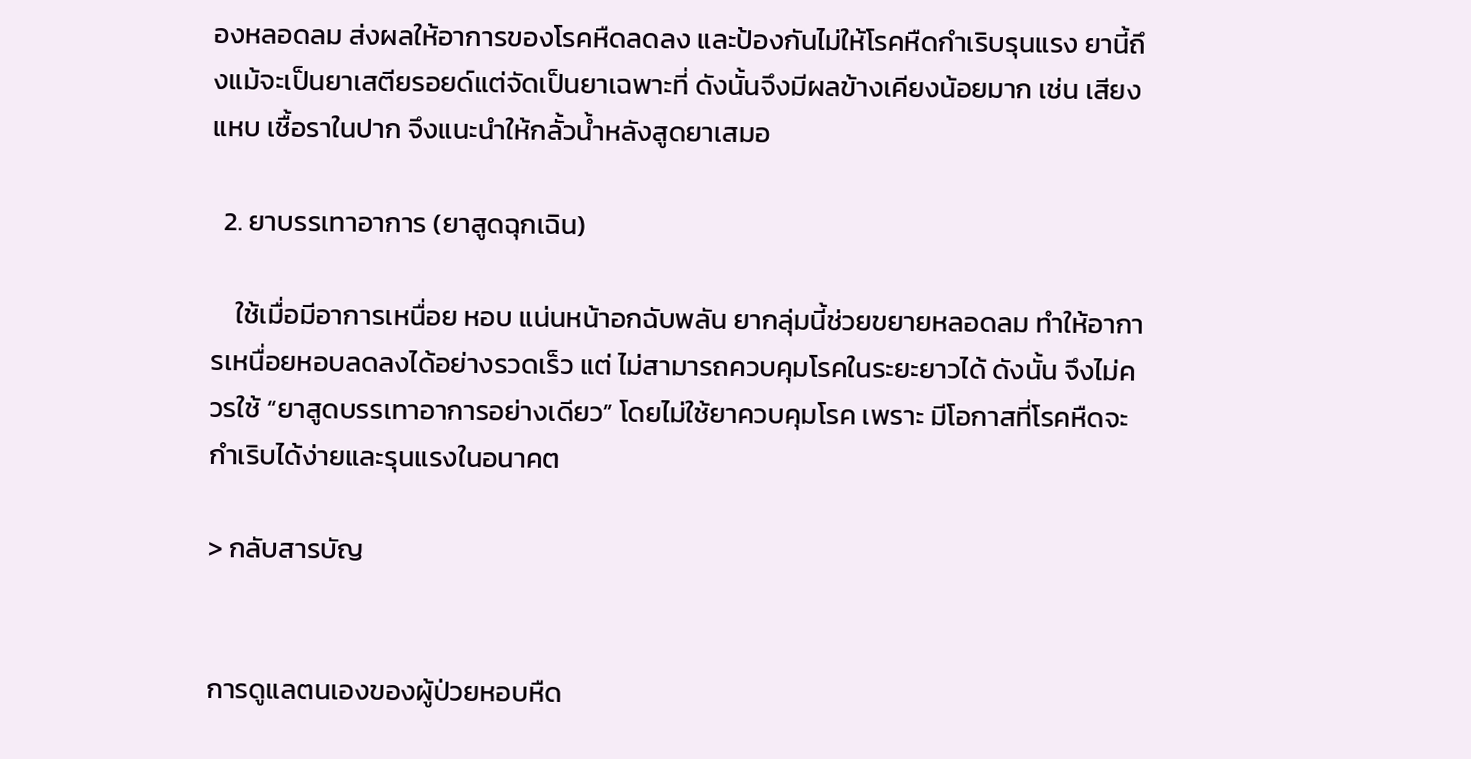องหลอดลม ส่งผลให้อาการของโรคหืดลดลง และป้องกันไม่ให้โรคหืดกำเริบรุนแรง ยานี้ถึงแม้จะเป็นยาเสตียรอยด์แต่จัดเป็นยาเฉพาะที่ ดังนั้นจึงมีผลข้างเคียงน้อยมาก เช่น เสียงแหบ เชื้อราในปาก จึงแนะนำให้กลั้วน้ำหลังสูดยาเสมอ

  2. ยาบรรเทาอาการ (ยาสูดฉุกเฉิน)

    ใช้เมื่อมีอาการเหนื่อย หอบ แน่นหน้าอกฉับพลัน ยากลุ่มนี้ช่วยขยายหลอดลม ทำให้อาการเหนื่อยหอบลดลงได้อย่างรวดเร็ว แต่ ไม่สามารถควบคุมโรคในระยะยาวได้ ดังนั้น จึงไม่ควรใช้ “ยาสูดบรรเทาอาการอย่างเดียว” โดยไม่ใช้ยาควบคุมโรค เพราะ มีโอกาสที่โรคหืดจะกำเริบได้ง่ายและรุนแรงในอนาคต

> กลับสารบัญ


การดูแลตนเองของผู้ป่วยหอบหืด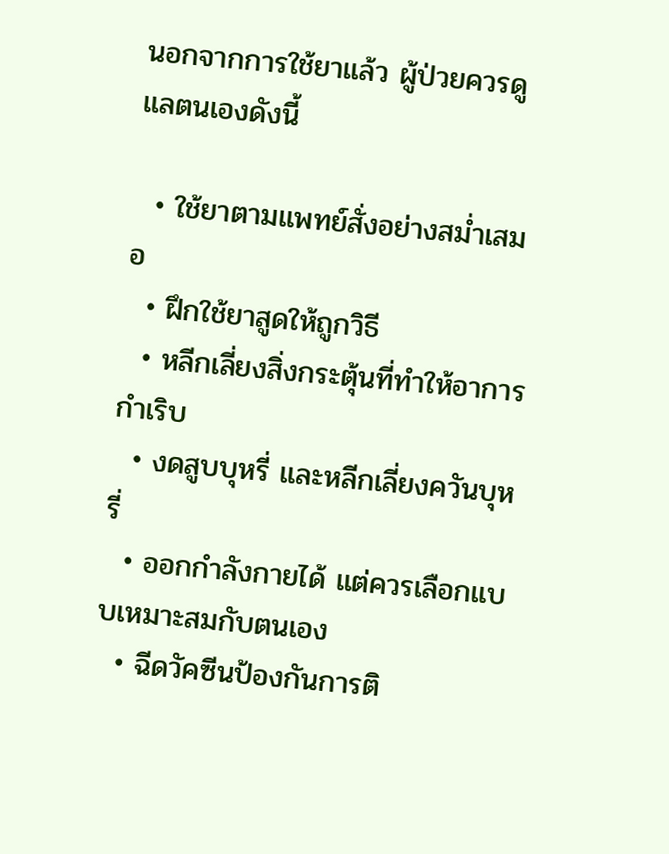นอกจากการใช้ยาแล้ว ผู้ป่วยควรดูแลตนเองดังนี้

  • ใช้ยาตามแพทย์สั่งอย่างสม่ำเสมอ
  • ฝึกใช้ยาสูดให้ถูกวิธี
  • หลีกเลี่ยงสิ่งกระตุ้นที่ทำให้อาการกำเริบ
  • งดสูบบุหรี่ และหลีกเลี่ยงควันบุหรี่
  • ออกกำลังกายได้ แต่ควรเลือกแบบเหมาะสมกับตนเอง
  • ฉีดวัคซีนป้องกันการติ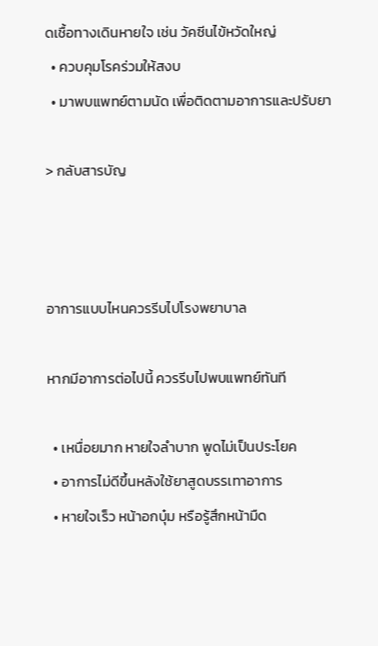ดเชื้อทางเดินหายใจ เช่น วัคซีนไข้หวัดใหญ่
  • ควบคุมโรคร่วมให้สงบ
  • มาพบแพทย์ตามนัด เพื่อติดตามอาการและปรับยา

> กลับสารบัญ



อาการแบบไหนควรรีบไปโรงพยาบาล

หากมีอาการต่อไปนี้ ควรรีบไปพบแพทย์ทันที

  • เหนื่อยมาก หายใจลำบาก พูดไม่เป็นประโยค
  • อาการไม่ดีขึ้นหลังใช้ยาสูดบรรเทาอาการ
  • หายใจเร็ว หน้าอกบุ๋ม หรือรู้สึกหน้ามืด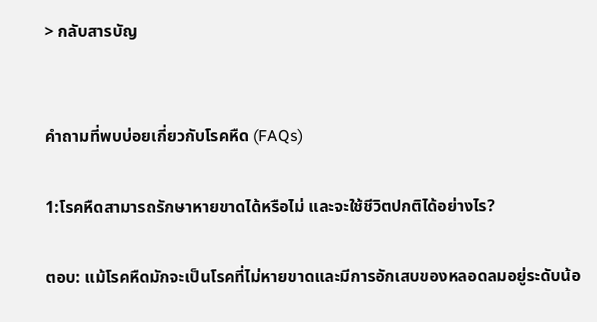> กลับสารบัญ


คำถามที่พบบ่อยเกี่ยวกับโรคหืด (FAQs)

1:โรคหืดสามารถรักษาหายขาดได้หรือไม่ และจะใช้ชีวิตปกติได้อย่างไร?

ตอบ: แม้โรคหืดมักจะเป็นโรคที่ไม่หายขาดและมีการอักเสบของหลอดลมอยู่ระดับน้อ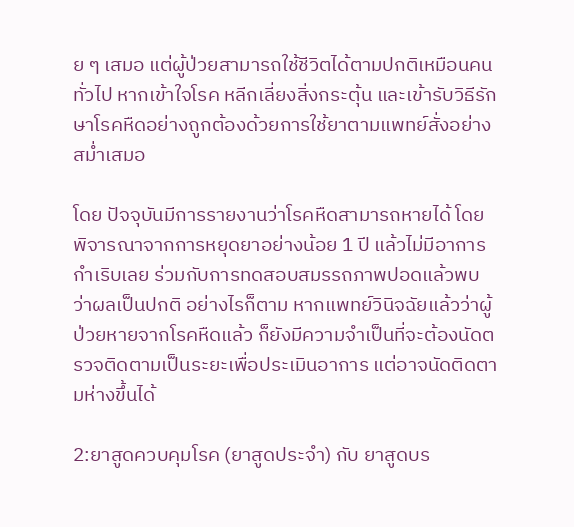ย ๆ เสมอ แต่ผู้ป่วยสามารถใช้ชีวิตได้ตามปกติเหมือนคนทั่วไป หากเข้าใจโรค หลีกเลี่ยงสิ่งกระตุ้น และเข้ารับวิธีรักษาโรคหืดอย่างถูกต้องด้วยการใช้ยาตามแพทย์สั่งอย่างสม่ำเสมอ

โดย ปัจจุบันมีการรายงานว่าโรคหืดสามารถหายได้ โดยพิจารณาจากการหยุดยาอย่างน้อย 1 ปี แล้วไม่มีอาการกำเริบเลย ร่วมกับการทดสอบสมรรถภาพปอดแล้วพบว่าผลเป็นปกติ อย่างไรก็ตาม หากแพทย์วินิจฉัยแล้วว่าผู้ป่วยหายจากโรคหืดแล้ว ก็ยังมีความจำเป็นที่จะต้องนัดตรวจติดตามเป็นระยะเพื่อประเมินอาการ แต่อาจนัดติดตามห่างขึ้นได้

2:ยาสูดควบคุมโรค (ยาสูดประจำ) กับ ยาสูดบร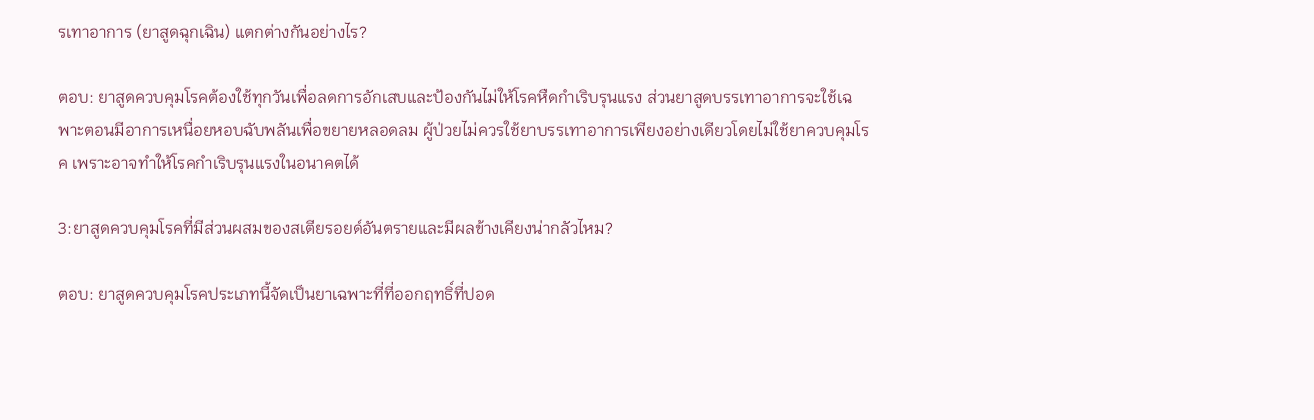รเทาอาการ (ยาสูดฉุกเฉิน) แตกต่างกันอย่างไร?

ตอบ: ยาสูดควบคุมโรคต้องใช้ทุกวันเพื่อลดการอักเสบและป้องกันไม่ให้โรคหืดกำเริบรุนแรง ส่วนยาสูดบรรเทาอาการจะใช้เฉพาะตอนมีอาการเหนื่อยหอบฉับพลันเพื่อขยายหลอดลม ผู้ป่วยไม่ควรใช้ยาบรรเทาอาการเพียงอย่างเดียวโดยไม่ใช้ยาควบคุมโรค เพราะอาจทำให้โรคกำเริบรุนแรงในอนาคตได้

3:ยาสูดควบคุมโรคที่มีส่วนผสมของสเตียรอยด์อันตรายและมีผลข้างเคียงน่ากลัวไหม?

ตอบ: ยาสูดควบคุมโรคประเภทนี้จัดเป็นยาเฉพาะที่ที่ออกฤทธิ์ที่ปอด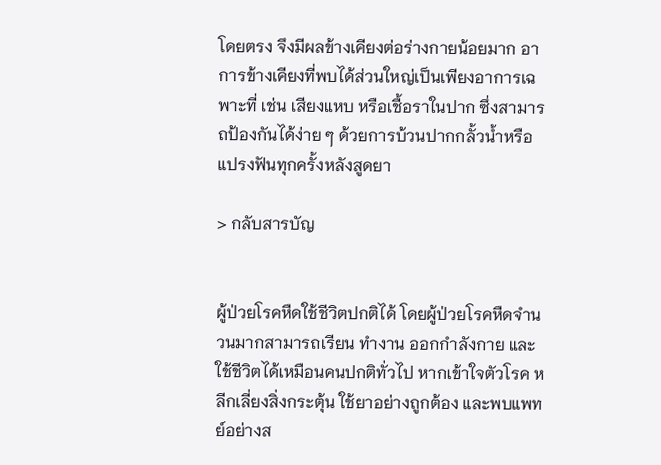โดยตรง จึงมีผลข้างเคียงต่อร่างกายน้อยมาก อาการข้างเคียงที่พบได้ส่วนใหญ่เป็นเพียงอาการเฉพาะที่ เช่น เสียงแหบ หรือเชื้อราในปาก ซึ่งสามารถป้องกันได้ง่าย ๆ ด้วยการบ้วนปากกลั้วน้ำหรือแปรงฟันทุกครั้งหลังสูดยา

> กลับสารบัญ


ผู้ป่วยโรคหืดใช้ชีวิตปกติได้ โดยผู้ป่วยโรคหืดจำนวนมากสามารถเรียน ทำงาน ออกกำลังกาย และใช้ชีวิตได้เหมือนคนปกติทั่วไป หากเข้าใจตัวโรค หลีกเลี่ยงสิ่งกระตุ้น ใช้ยาอย่างถูกต้อง และพบแพทย์อย่างส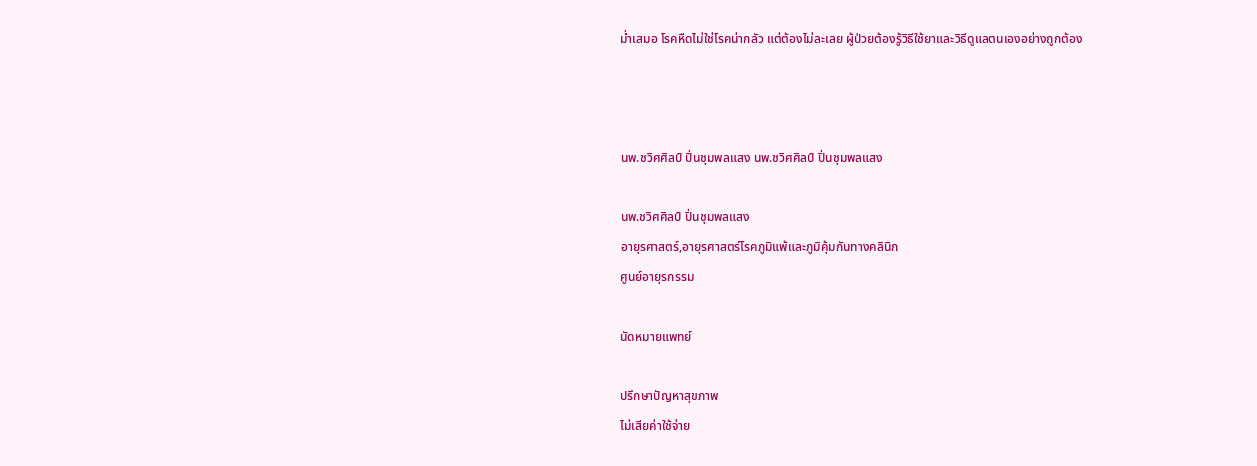ม่ำเสมอ โรคหืดไม่ใช่โรคน่ากลัว แต่ต้องไม่ละเลย ผู้ป่วยต้องรู้วิธีใช้ยาและวิธีดูแลตนเองอย่างถูกต้อง



นพ.ชวิศศิลป์ ปิ่นชุมพลแสง นพ.ชวิศศิลป์ ปิ่นชุมพลแสง

นพ.ชวิศศิลป์ ปิ่นชุมพลแสง
อายุรศาสตร์,อายุรศาสตร์โรคภูมิแพ้และภูมิคุ้มกันทางคลินิก
ศูนย์อายุรกรรม

นัดหมายแพทย์

ปรึกษาปัญหาสุขภาพ
ไม่เสียค่าใช้จ่าย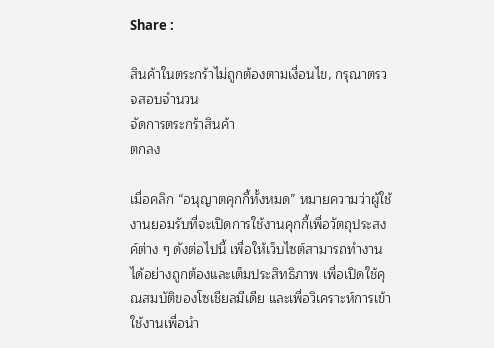Share :

สินค้าในตระกร้าไม่ถูกต้องตามเงื่อนไข, กรุณาตรวจสอบจำนวน
จัดการตระกร้าสินค้า
ตกลง

เมื่อคลิก “อนุญาตคุกกี้ทั้งหมด” หมายความว่าผู้ใช้งานยอมรับที่จะเปิดการใช้งานคุกกี้เพื่อวัตถุประสงค์ต่าง ๆ ดังต่อไปนี้ เพื่อให้เว็บไซต์สามารถทำงานได้อย่างถูกต้องและเต็มประสิทธิภาพ เพื่อเปิดใช้คุณสมบัติของโซเชียลมีเดีย และเพื่อวิเคราะห์การเข้าใช้งานเพื่อนำ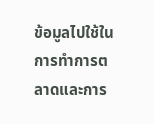ข้อมูลไปใช้ในการทำการตลาดและการ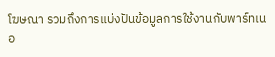โฆษณา รวมถึงการแบ่งปันข้อมูลการใช้งานกับพาร์ทเนอ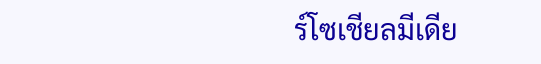ร์โซเชียลมีเดีย